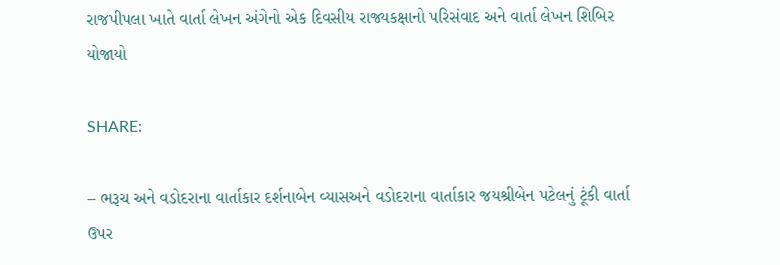રાજપીપલા ખાતે વાર્તા લેખન અંગેનો એક દિવસીય રાજ્યકક્ષાનો પરિસંવાદ અને વાર્તા લેખન શિબિર યોજાયો

SHARE:

– ભરૂચ અને વડોદરાના વાર્તાકાર દર્શનાબેન વ્યાસઅને વડોદરાના વાર્તાકાર જયશ્રીબેન પટેલનું ટૂંકી વાર્તા ઉપર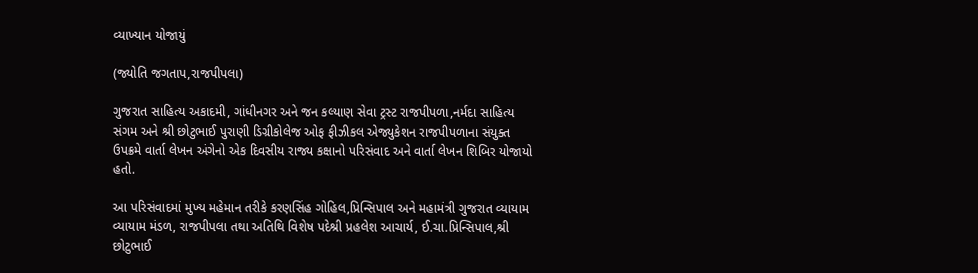વ્યાખ્યાન યોજાયું

(જ્યોતિ જગતાપ,રાજપીપલા)

ગુજરાત સાહિત્ય અકાદમી, ગાંધીનગર અને જન કલ્યાણ સેવા ટ્રસ્ટ રાજપીપળા,નર્મદા સાહિત્ય સંગમ અને શ્રી છોટુભાઈ પુરાણી ડિગ્રીકોલેજ ઓફ ફીઝીકલ એજ્યુકેશન રાજપીપળાના સંયુક્ત ઉપક્રમે વાર્તા લેખન અંગેનો એક દિવસીય રાજ્ય કક્ષાનો પરિસંવાદ અને વાર્તા લેખન શિબિર યોજાયો હતો.

આ પરિસંવાદમાં મુખ્ય મહેમાન તરીકે કરણસિંહ ગોહિલ,પ્રિન્સિપાલ અને મહામંત્રી ગુજરાત વ્યાયામ વ્યાયામ મંડળ, રાજપીપલા તથા અતિથિ વિશેષ પદેશ્રી પ્રહલેશ આચાર્ય, ઈ.ચા.પ્રિન્સિપાલ,શ્રી છોટુભાઈ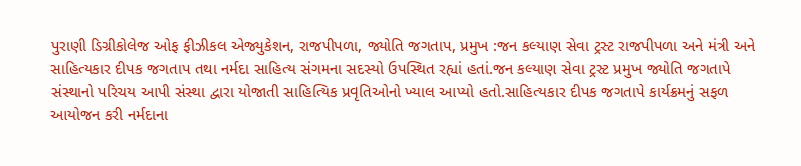પુરાણી ડિગ્રીકોલેજ ઓફ ફીઝીકલ એજ્યુકેશન, રાજપીપળા, જ્યોતિ જગતાપ, પ્રમુખ :જન કલ્યાણ સેવા ટ્રસ્ટ રાજપીપળા અને મંત્રી અને સાહિત્યકાર દીપક જગતાપ તથા નર્મદા સાહિત્ય સંગમના સદસ્યો ઉપસ્થિત રહ્યાં હતાં.જન કલ્યાણ સેવા ટ્રસ્ટ પ્રમુખ જ્યોતિ જગતાપે સંસ્થાનો પરિચય આપી સંસ્થા દ્વારા યોજાતી સાહિત્યિક પ્રવૃતિઓનો ખ્યાલ આપ્યો હતો.સાહિત્યકાર દીપક જગતાપે કાર્યક્રમનું સફળ આયોજન કરી નર્મદાના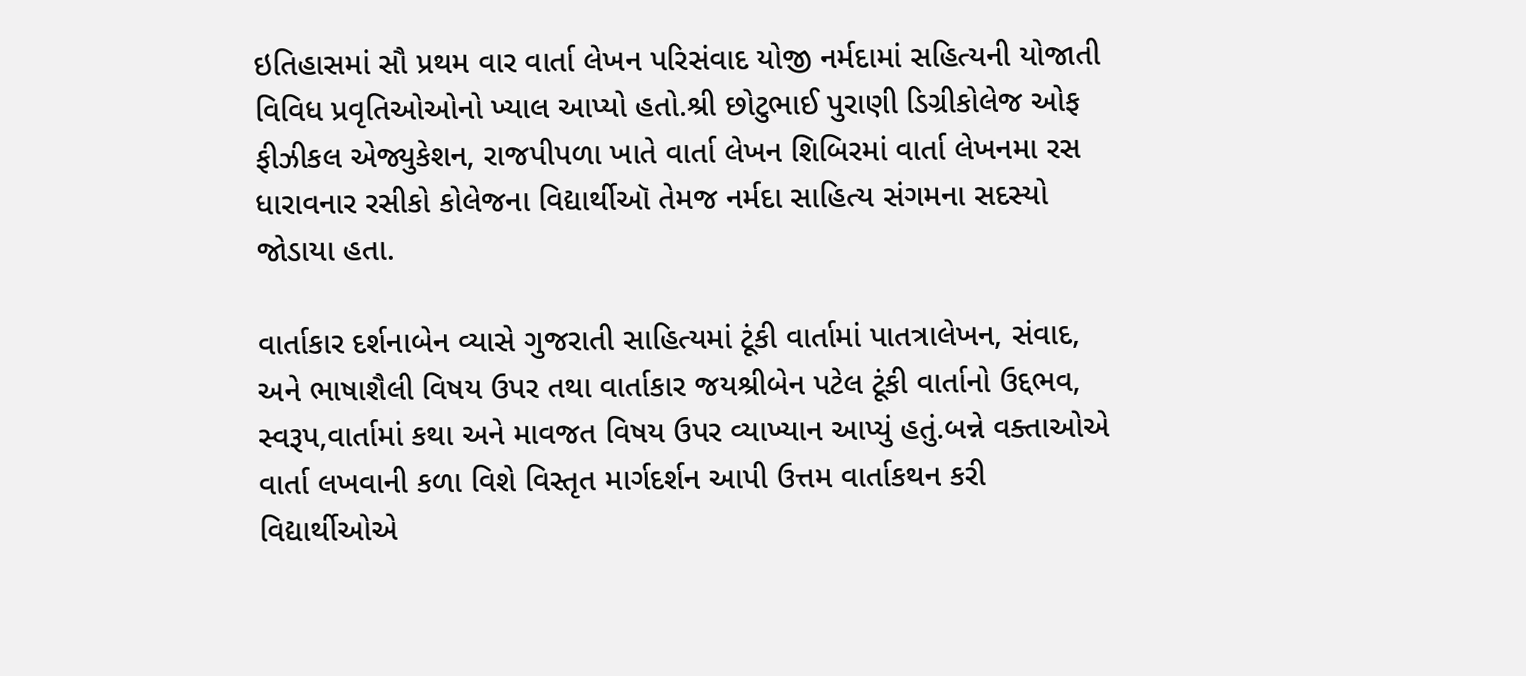ઇતિહાસમાં સૌ પ્રથમ વાર વાર્તા લેખન પરિસંવાદ યોજી નર્મદામાં સહિત્યની યોજાતી વિવિધ પ્રવૃતિઓઓનો ખ્યાલ આપ્યો હતો.શ્રી છોટુભાઈ પુરાણી ડિગ્રીકોલેજ ઓફ ફીઝીકલ એજ્યુકેશન, રાજપીપળા ખાતે વાર્તા લેખન શિબિરમાં વાર્તા લેખનમા રસ ધારાવનાર રસીકો કોલેજના વિદ્યાર્થીઑ તેમજ નર્મદા સાહિત્ય સંગમના સદસ્યો જોડાયા હતા.

વાર્તાકાર દર્શનાબેન વ્યાસે ગુજરાતી સાહિત્યમાં ટૂંકી વાર્તામાં પાતત્રાલેખન, સંવાદ, અને ભાષાશૈલી વિષય ઉપર તથા વાર્તાકાર જયશ્રીબેન પટેલ ટૂંકી વાર્તાનો ઉદ્દભવ, સ્વરૂપ,વાર્તામાં કથા અને માવજત વિષય ઉપર વ્યાખ્યાન આપ્યું હતું.બન્ને વક્તાઓએ વાર્તા લખવાની કળા વિશે વિસ્તૃત માર્ગદર્શન આપી ઉત્તમ વાર્તાકથન કરી વિદ્યાર્થીઓએ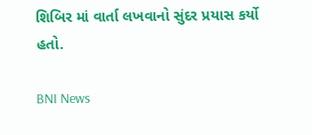શિબિર માં વાર્તા લખવાનો સુંદર પ્રયાસ કર્યો હતો.

BNI News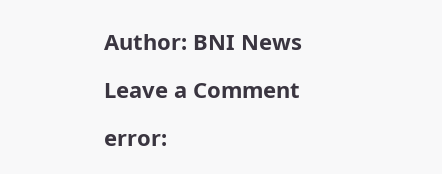Author: BNI News

Leave a Comment

error: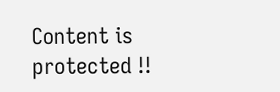Content is protected !!